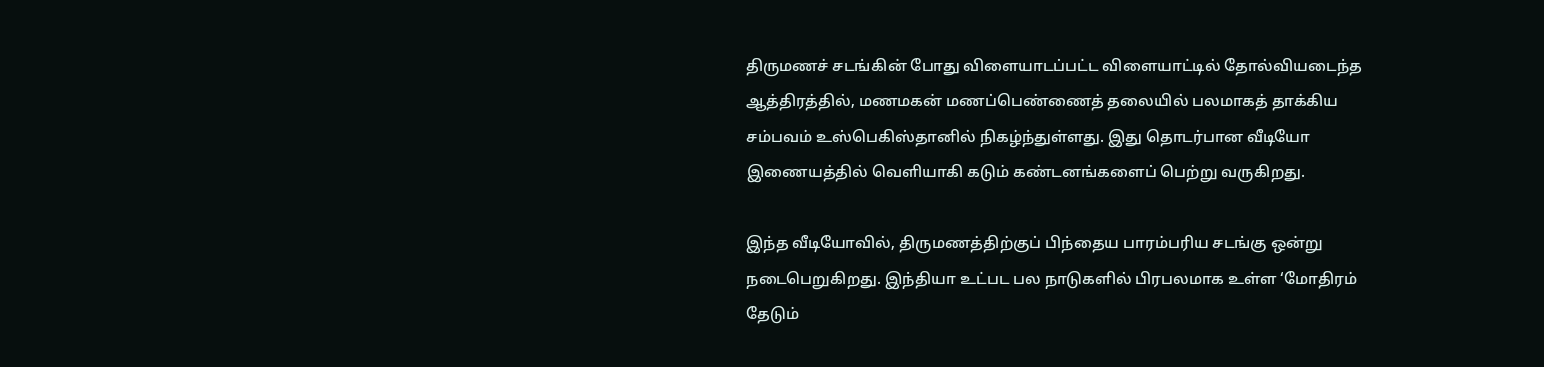திருமணச் சடங்கின் போது விளையாடப்பட்ட விளையாட்டில் தோல்வியடைந்த ஆத்திரத்தில், மணமகன் மணப்பெண்ணைத் தலையில் பலமாகத் தாக்கிய சம்பவம் உஸ்பெகிஸ்தானில் நிகழ்ந்துள்ளது. இது தொடர்பான வீடியோ இணையத்தில் வெளியாகி கடும் கண்டனங்களைப் பெற்று வருகிறது.

இந்த வீடியோவில், திருமணத்திற்குப் பிந்தைய பாரம்பரிய சடங்கு ஒன்று நடைபெறுகிறது. இந்தியா உட்பட பல நாடுகளில் பிரபலமாக உள்ள ‘மோதிரம் தேடும்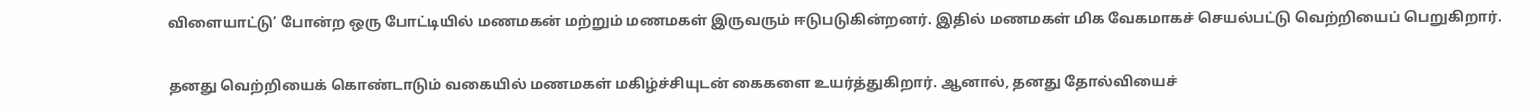விளையாட்டு’ போன்ற ஒரு போட்டியில் மணமகன் மற்றும் மணமகள் இருவரும் ஈடுபடுகின்றனர். இதில் மணமகள் மிக வேகமாகச் செயல்பட்டு வெற்றியைப் பெறுகிறார்.

தனது வெற்றியைக் கொண்டாடும் வகையில் மணமகள் மகிழ்ச்சியுடன் கைகளை உயர்த்துகிறார். ஆனால், தனது தோல்வியைச்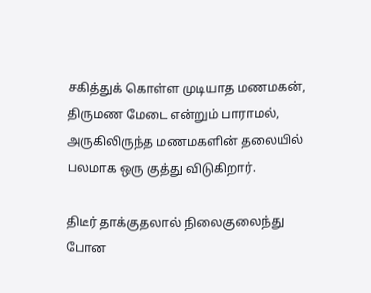சகித்துக் கொள்ள முடியாத மணமகன், திருமண மேடை என்றும் பாராமல், அருகிலிருந்த மணமகளின் தலையில் பலமாக ஒரு குத்து விடுகிறார்.

திடீர் தாக்குதலால் நிலைகுலைந்து போன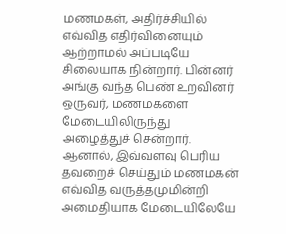மணமகள், அதிர்ச்சியில் எவ்வித எதிர்வினையும் ஆற்றாமல் அப்படியே சிலையாக நின்றார். பின்னர் அங்கு வந்த பெண் உறவினர் ஒருவர், மணமகளை மேடையிலிருந்து அழைத்துச் சென்றார். ஆனால், இவ்வளவு பெரிய தவறைச் செய்தும் மணமகன் எவ்வித வருத்தமுமின்றி அமைதியாக மேடையிலேயே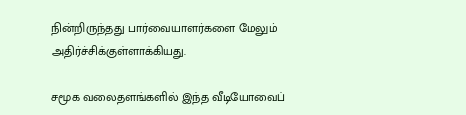நின்றிருந்தது பார்வையாளர்களை மேலும் அதிர்ச்சிக்குள்ளாக்கியது.

சமூக வலைதளங்களில் இந்த வீடியோவைப்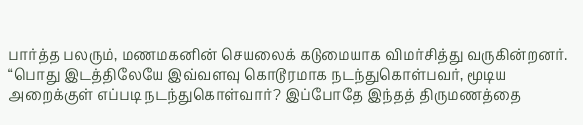பார்த்த பலரும், மணமகனின் செயலைக் கடுமையாக விமர்சித்து வருகின்றனர். “பொது இடத்திலேயே இவ்வளவு கொடூரமாக நடந்துகொள்பவர், மூடிய அறைக்குள் எப்படி நடந்துகொள்வார்? இப்போதே இந்தத் திருமணத்தை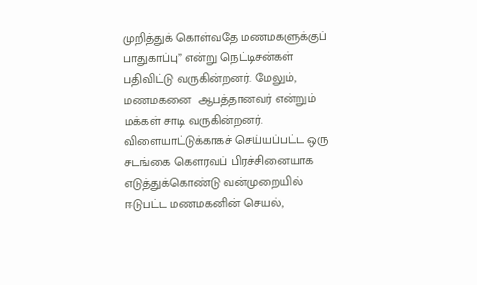முறித்துக் கொள்வதே மணமகளுக்குப் பாதுகாப்பு” என்று நெட்டிசன்கள் பதிவிட்டு வருகின்றனர். மேலும், மணமகனை  ஆபத்தானவர் என்றும் மக்கள் சாடி வருகின்றனர். விளையாட்டுக்காகச் செய்யப்பட்ட ஒரு சடங்கை கௌரவப் பிரச்சினையாக எடுத்துக்கொண்டு வன்முறையில் ஈடுபட்ட மணமகனின் செயல்,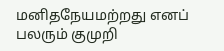மனிதநேயமற்றது எனப் பலரும் குமுறி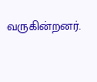வருகின்றனர்.